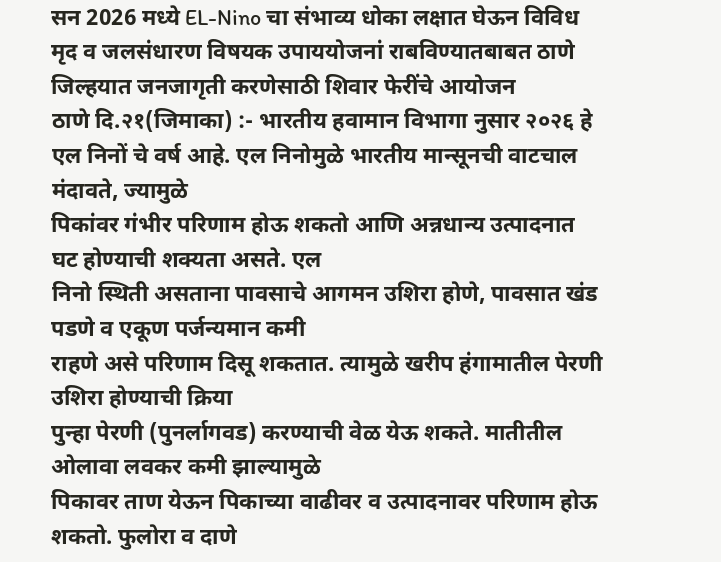सन 2026 मध्ये EL-Nino चा संभाव्य धोका लक्षात घेऊन विविध मृद व जलसंधारण विषयक उपाययोजनां राबविण्यातबाबत ठाणे जिल्हयात जनजागृती करणेसाठी शिवार फेरींचे आयोजन
ठाणे दि.२१(जिमाका) :- भारतीय हवामान विभागा नुसार २०२६ हे एल निनों चे वर्ष आहे. एल निनोमुळे भारतीय मान्सूनची वाटचाल मंदावते, ज्यामुळे
पिकांवर गंभीर परिणाम होऊ शकतो आणि अन्नधान्य उत्पादनात घट होण्याची शक्यता असते. एल
निनो स्थिती असताना पावसाचे आगमन उशिरा होणे, पावसात खंड पडणे व एकूण पर्जन्यमान कमी
राहणे असे परिणाम दिसू शकतात. त्यामुळे खरीप हंगामातील पेरणी उशिरा होण्याची क्रिया
पुन्हा पेरणी (पुनर्लागवड) करण्याची वेळ येऊ शकते. मातीतील ओलावा लवकर कमी झाल्यामुळे
पिकावर ताण येऊन पिकाच्या वाढीवर व उत्पादनावर परिणाम होऊ शकतो. फुलोरा व दाणे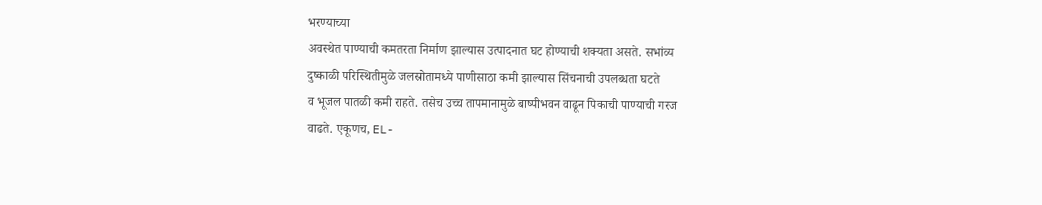भरण्याच्या
अवस्थेत पाण्याची कमतरता निर्माण झाल्यास उत्पादनात घट होण्याची शक्यता असते. सभांव्य
दुष्काळी परिस्थितीमुळे जलस्रोतामध्ये पाणीसाठा कमी झाल्यास सिंचनाची उपलब्धता घटते
व भूजल पातळी कमी राहते. तसेच उच्च तापमानामुळे बाष्पीभवन वाढून पिकाची पाण्याची गरज
वाढते. एकूणच, EL-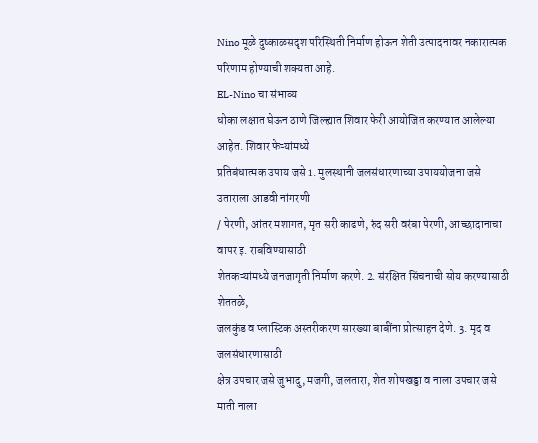Nino मूळे दुष्काळसदृश परिस्थिती निर्माण होऊन शेती उत्पादनावर नकारात्मक
परिणाम होण्याची शक्यता आहे.
EL-Nino चा संभाव्य
धोका लक्षात घेऊन ठाणे जिल्ह्यात शिवार फेरी आयोजित करण्यात आलेल्या आहेत. शिवार फेऱ्यांमध्ये
प्रतिबंधात्मक उपाय जसे 1. मुलस्थानी जलसंधारणाच्या उपाययोजना जसे उताराला आडवी नांगरणी
/ पेरणी, आंतर मशागत, मृत सरी काढणे, रुंद सरी वरंबा पेरणी, आच्छादानाचा वापर इ. राबविण्यासाठी
शेतकऱ्यांमध्ये जनजागृती निर्माण करणे. 2. संरक्षित सिंचनाची सोय करण्यासाठी शेततळे,
जलकुंड व प्लास्टिक अस्तरीकरण सारख्या बाबींना प्रोत्साहन देणे. 3. मृद व जलसंधारणासाठी
क्षेत्र उपचार जसे जुभादु, मजगी, जलतारा, शेत शोषखड्डा व नाला उपचार जसे माती नाला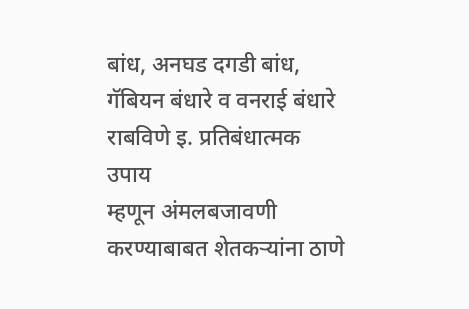बांध, अनघड दगडी बांध, गॅबियन बंधारे व वनराई बंधारे राबविणे इ. प्रतिबंधात्मक उपाय
म्हणून अंमलबजावणी करण्याबाबत शेतकऱ्यांना ठाणे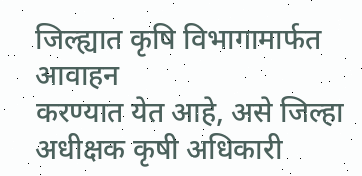जिल्ह्यात कृषि विभागामार्फत आवाहन
करण्यात येत आहे, असे जिल्हा अधीक्षक कृषी अधिकारी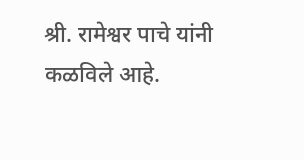श्री. रामेश्वर पाचे यांनी
कळविले आहे.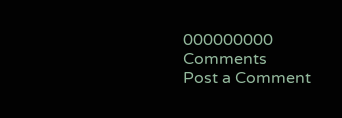000000000
Comments
Post a Comment